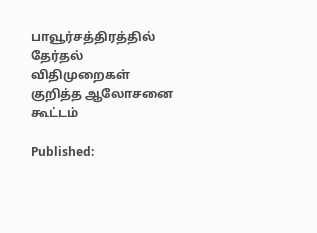பாவூர்சத்திரத்தில் தேர்தல் விதிமுறைகள் குறித்த ஆலோசனை கூட்டம்

Published: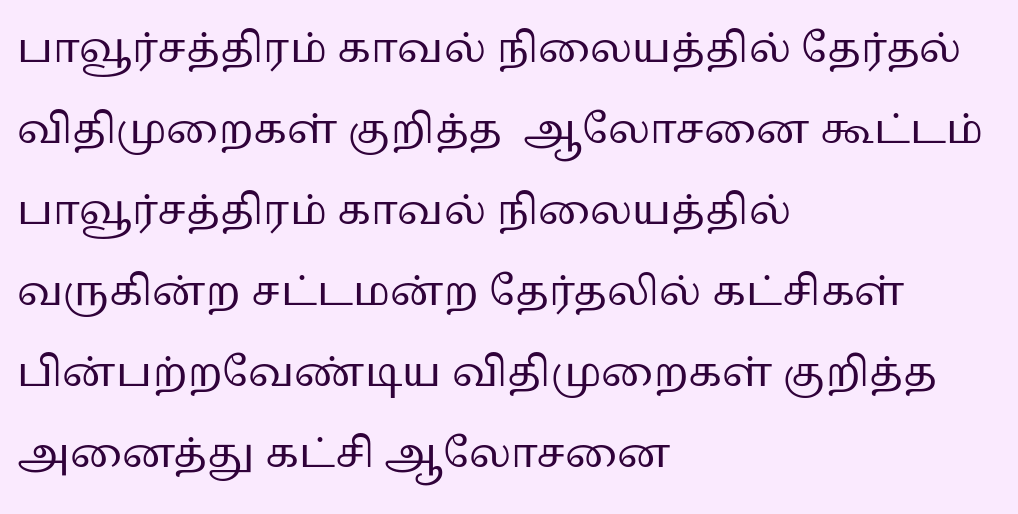பாவூர்சத்திரம் காவல் நிலையத்தில் தேர்தல் விதிமுறைகள் குறித்த  ஆலோசனை கூட்டம்
பாவூர்சத்திரம் காவல் நிலையத்தில் வருகின்ற சட்டமன்ற தேர்தலில் கட்சிகள் பின்பற்றவேண்டிய விதிமுறைகள் குறித்த அனைத்து கட்சி ஆலோசனை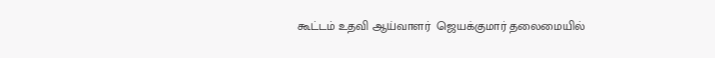கூட்டம் உதவி ஆய்வாளர்  ஜெயக்குமார் தலைமையில்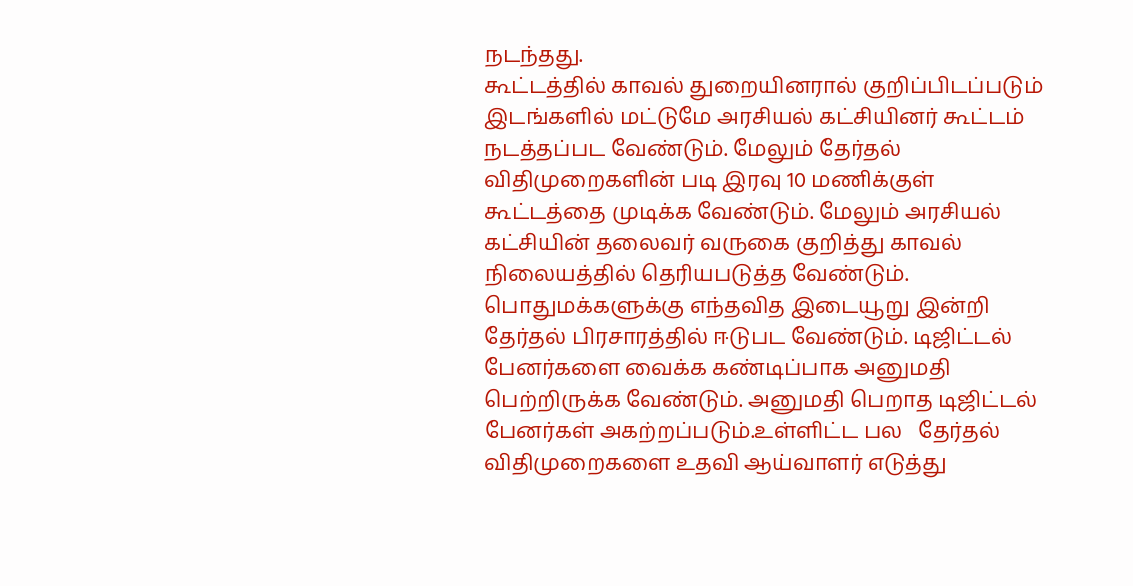நடந்தது.
கூட்டத்தில் காவல் துறையினரால் குறிப்பிடப்படும் இடங்களில் மட்டுமே அரசியல் கட்சியினர் கூட்டம் நடத்தப்பட வேண்டும். மேலும் தேர்தல் விதிமுறைகளின் படி இரவு 10 மணிக்குள் கூட்டத்தை முடிக்க வேண்டும். மேலும் அரசியல் கட்சியின் தலைவர் வருகை குறித்து காவல் நிலையத்தில் தெரியபடுத்த வேண்டும். பொதுமக்களுக்கு எந்தவித இடையூறு இன்றி தேர்தல் பிரசாரத்தில் ஈடுபட வேண்டும். டிஜிட்டல் பேனர்களை வைக்க கண்டிப்பாக அனுமதி பெற்றிருக்க வேண்டும். அனுமதி பெறாத டிஜிட்டல் பேனர்கள் அகற்றப்படும்.உள்ளிட்ட பல   தேர்தல் விதிமுறைகளை உதவி ஆய்வாளர் எடுத்து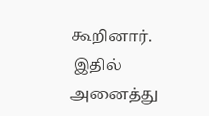கூறினார்.
 இதில் அனைத்து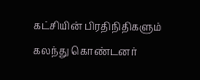கட்சியின் பிரதிநிதிகளும் கலந்து கொண்டனர்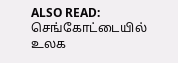ALSO READ:  செங்கோட்டையில் உலக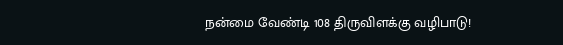நன்மை வேண்டி 108 திருவிளக்கு வழிபாடு!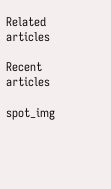Related articles

Recent articles

spot_img